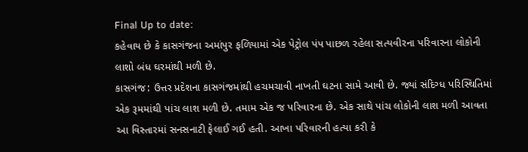Final Up to date:
કહેવાય છે કે કાસગંજના અમાંપુર ફળિયામાં એક પેટ્રોલ પંપ પાછળ રહેલા સત્યવીરના પરિવારના લોકોની લાશો બંધ ઘરમાંથી મળી છે.
કાસગંજ: ઉત્તર પ્રદેશના કાસગંજમાંથી હચમચાવી નાખતી ઘટના સામે આવી છે. જ્યાં સંદિગ્ધ પરિસ્થિતિમાં એક રૂમમાંથી પાંચ લાશ મળી છે. તમામ એક જ પરિવારના છે. એક સાથે પાંચ લોકોની લાશ મળી આવતા આ વિસ્તારમાં સનસનાટી ફેલાઈ ગઈ હતી. આખા પરિવારની હત્યા કરી કે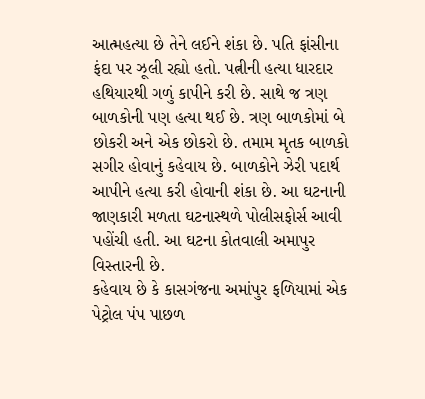આત્મહત્યા છે તેને લઈને શંકા છે. પતિ ફાંસીના ફંદા પર ઝૂલી રહ્યો હતો. પત્નીની હત્યા ધારદાર હથિયારથી ગળું કાપીને કરી છે. સાથે જ ત્રણ બાળકોની પણ હત્યા થઈ છે. ત્રણ બાળકોમાં બે છોકરી અને એક છોકરો છે. તમામ મૃતક બાળકો સગીર હોવાનું કહેવાય છે. બાળકોને ઝેરી પદાર્થ આપીને હત્યા કરી હોવાની શંકા છે. આ ઘટનાની જાણકારી મળતા ઘટનાસ્થળે પોલીસફોર્સ આવી પહોંચી હતી. આ ઘટના કોતવાલી અમાપુર વિસ્તારની છે.
કહેવાય છે કે કાસગંજના અમાંપુર ફળિયામાં એક પેટ્રોલ પંપ પાછળ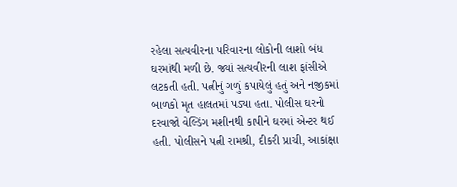રહેલા સત્યવીરના પરિવારના લોકોની લાશો બંધ ઘરમાંથી મળી છે. જ્યાં સત્યવીરની લાશ ફાંસીએ લટકતી હતી. પત્નીનું ગળું કપાયેલું હતું અને નજીકમાં બાળકો મૃત હાલતમાં પડ્યા હતા. પોલીસ ઘરનો દરવાજો વેલ્ડિંગ મશીનથી કાપીને ઘરમાં એન્ટર થઈ હતી. પોલીસને પત્ની રામશ્રી, દીકરી પ્રાચી, આકાંક્ષા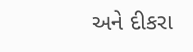અને દીકરા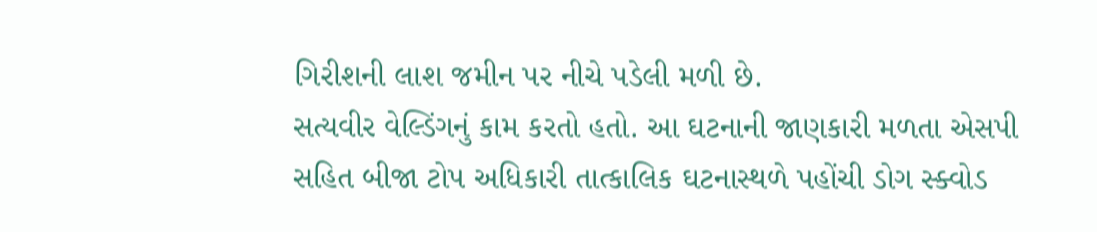ગિરીશની લાશ જમીન પર નીચે પડેલી મળી છે.
સત્યવીર વેલ્ડિંગનું કામ કરતો હતો. આ ઘટનાની જાણકારી મળતા એસપી સહિત બીજા ટોપ અધિકારી તાત્કાલિક ઘટનાસ્થળે પહોંચી ડોગ સ્ક્વોડ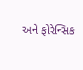અને ફોરેન્સિક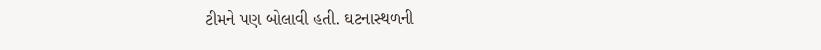ટીમને પણ બોલાવી હતી. ઘટનાસ્થળની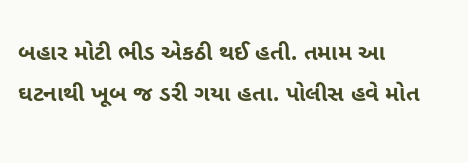બહાર મોટી ભીડ એકઠી થઈ હતી. તમામ આ ઘટનાથી ખૂબ જ ડરી ગયા હતા. પોલીસ હવે મોત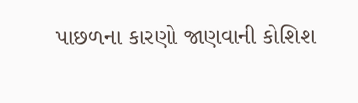પાછળના કારણો જાણવાની કોશિશ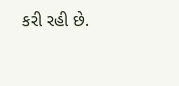કરી રહી છે.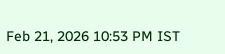Feb 21, 2026 10:53 PM IST